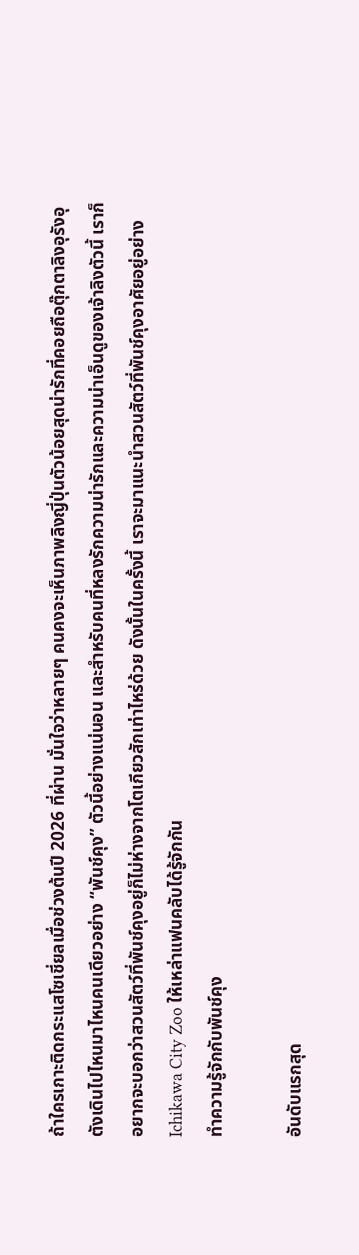ถ้าใครเกาะติดกระแสโซเชี่ยลเมื่อช่วงต้นปี 2026 ที่ผ่าน มั่นใจว่าหลายๆ คนคงจะเห็นภาพลิงญี่ปุ่นตัวน้อยสุดน่ารักที่คอยถือตุ๊กตาลิงอุรังอุตังเดินไปไหนมาไหนคนเดียวอย่าง “พันช์คุง” ตัวนี้อย่างแน่นอน และสำหรับคนที่หลงรักความน่ารักและความน่าเอ็นดูของเจ้าลิงตัวนี้ เราก็อยากจะบอกว่าสวนสัตว์ที่พันช์คุงอยู่ก็ไม่ห่างจากโตเกียวสักเท่าไหร่ด้วย ดังนั้นในครั้งนี้ เราจะมาแนะนำสวนสัตว์ที่พันช์คุงอาศัยอยู่อย่าง Ichikawa City Zoo ให้เหล่าแฟนคลับได้รู้จักกัน
ทำความรู้จักกับพันช์คุง

อันดับแรกสุด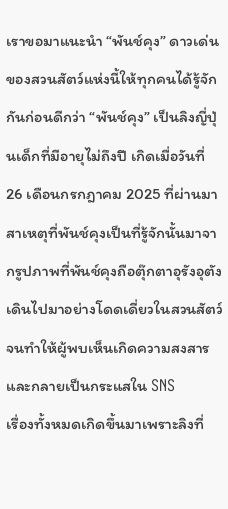เราขอมาแนะนำ “พันช์คุง” ดาวเด่นของสวนสัตว์แห่งนี้ให้ทุกคนได้รู้จักกันก่อนดีกว่า “พันช์คุง” เป็นลิงญี่ปุ่นเด็กที่มีอายุไม่ถึงปี เกิดเมื่อวันที่ 26 เดือนกรกฎาคม 2025 ที่ผ่านมา สาเหตุที่พันช์คุงเป็นที่รู้จักนั้นมาจากรูปภาพที่พันช์คุงถือตุ๊กตาอุรังอุตังเดินไปมาอย่างโดดเดี่ยวในสวนสัตว์ จนทำให้ผู้พบเห็นเกิดความสงสารและกลายเป็นกระแสใน SNS
เรื่องทั้งหมดเกิดขึ้นมาเพราะลิงที่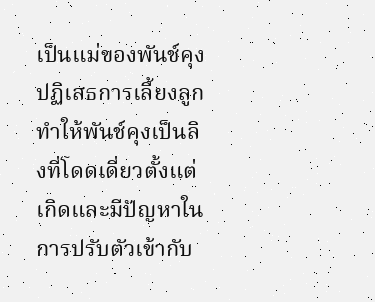เป็นแม่ของพันช์คุงปฏิเสธการเลี้ยงลูก ทำให้พันช์คุงเป็นลิงที่โดดเดี่ยวตั้งแต่เกิดและมีปัญหาในการปรับตัวเข้ากับ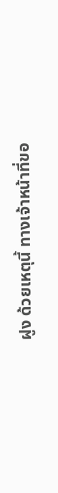ฝูง ด้วยเหตุนี้ ทางเจ้าหน้าที่ขอ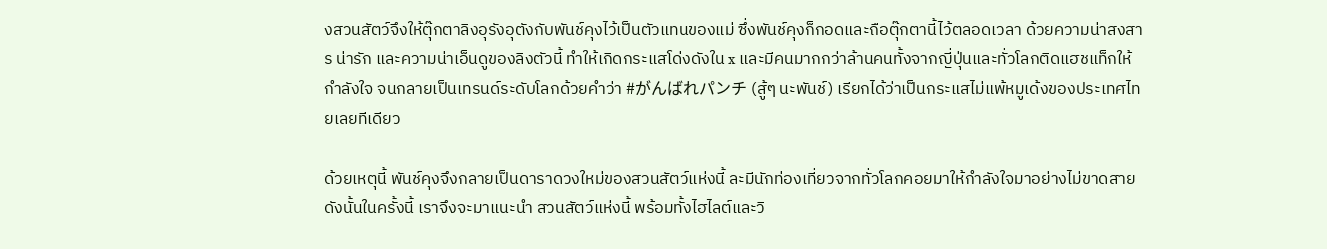งสวนสัตว์จึงให้ตุ๊กตาลิงอุรังอุตังกับพันช์คุงไว้เป็นตัวแทนของแม่ ซึ่งพันช์คุงก็กอดและถือตุ๊กตานี้ไว้ตลอดเวลา ด้วยความน่าสงสาร น่ารัก และความน่าเอ็นดูของลิงตัวนี้ ทำให้เกิดกระแสโด่งดังใน x และมีคนมากกว่าล้านคนทั้งจากญี่ปุ่นและทั่วโลกติดแฮชแท็กให้กำลังใจ จนกลายเป็นเทรนด์ระดับโลกด้วยคำว่า #がんばれパンチ (สู้ๆ นะพันช์) เรียกได้ว่าเป็นกระแสไม่แพ้หมูเด้งของประเทศไทยเลยทีเดียว

ด้วยเหตุนี้ พันช์คุงจึงกลายเป็นดาราดวงใหม่ของสวนสัตว์แห่งนี้ ละมีนักท่องเที่ยวจากทั่วโลกคอยมาให้กำลังใจมาอย่างไม่ขาดสาย ดังนั้นในครั้งนี้ เราจึงจะมาแนะนำ สวนสัตว์แห่งนี้ พร้อมทั้งไฮไลต์และวิ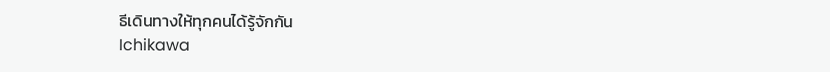ธีเดินทางให้ทุกคนได้รู้จักกัน
Ichikawa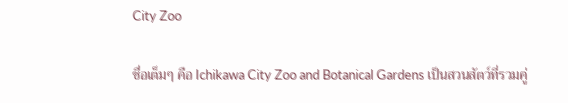City Zoo

ชื่อเต็มๆ คือ Ichikawa City Zoo and Botanical Gardens เป็นสวนสัตว์ที่รวมคู่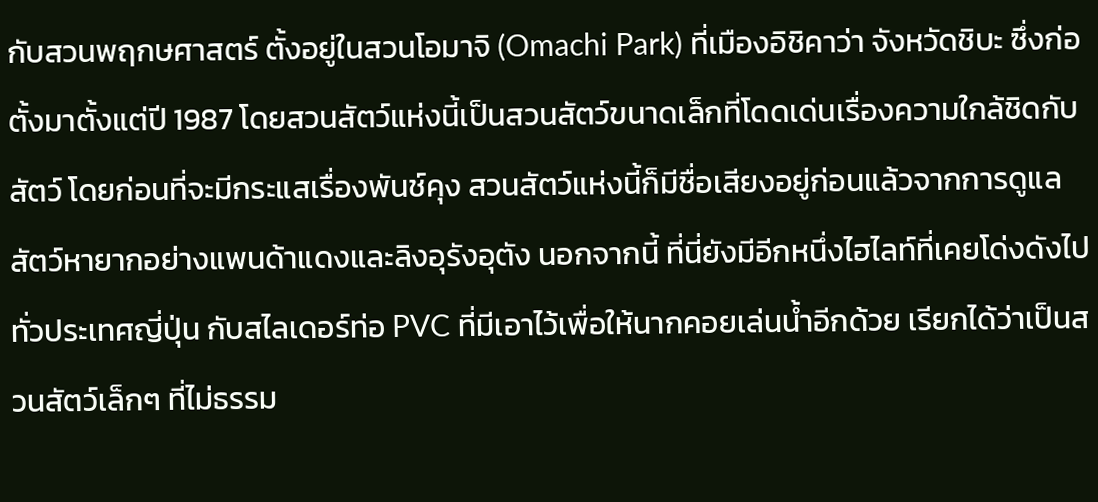กับสวนพฤกษศาสตร์ ตั้งอยู่ในสวนโอมาจิ (Omachi Park) ที่เมืองอิชิคาว่า จังหวัดชิบะ ซึ่งก่อตั้งมาตั้งแต่ปี 1987 โดยสวนสัตว์แห่งนี้เป็นสวนสัตว์ขนาดเล็กที่โดดเด่นเรื่องความใกล้ชิดกับสัตว์ โดยก่อนที่จะมีกระแสเรื่องพันช์คุง สวนสัตว์แห่งนี้ก็มีชื่อเสียงอยู่ก่อนแล้วจากการดูแลสัตว์หายากอย่างแพนด้าแดงและลิงอุรังอุตัง นอกจากนี้ ที่นี่ยังมีอีกหนึ่งไฮไลท์ที่เคยโด่งดังไปทั่วประเทศญี่ปุ่น กับสไลเดอร์ท่อ PVC ที่มีเอาไว้เพื่อให้นากคอยเล่นน้ำอีกด้วย เรียกได้ว่าเป็นสวนสัตว์เล็กๆ ที่ไม่ธรรม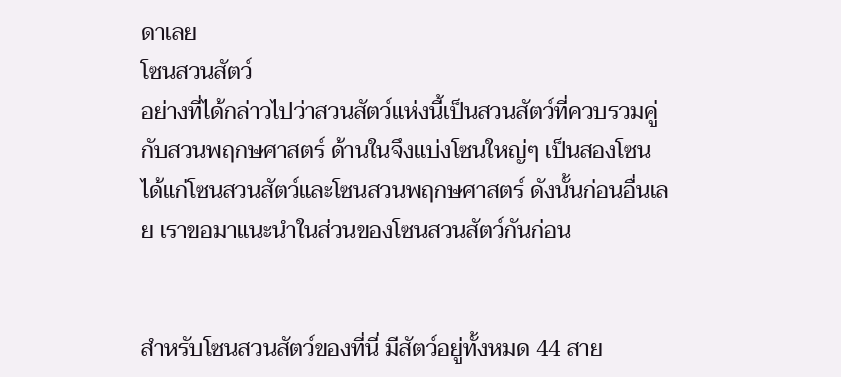ดาเลย
โซนสวนสัตว์
อย่างที่ได้กล่าวไปว่าสวนสัตว์แห่งนี้เป็นสวนสัตว์ที่ควบรวมคู่กับสวนพฤกษศาสตร์ ด้านในจึงแบ่งโซนใหญ่ๆ เป็นสองโซนได้แก่โซนสวนสัตว์และโซนสวนพฤกษศาสตร์ ดังนั้นก่อนอื่นเลย เราขอมาแนะนำในส่วนของโซนสวนสัตว์กันก่อน


สำหรับโซนสวนสัตว์ของที่นี่ มีสัตว์อยู่ทั้งหมด 44 สาย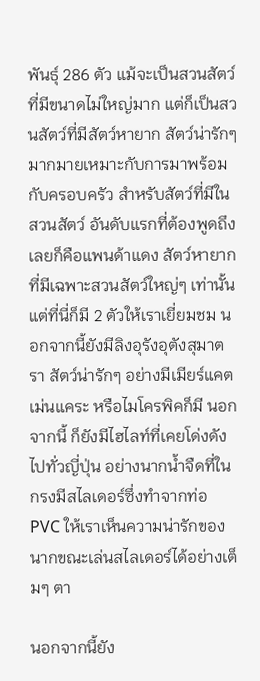พันธุ์ 286 ตัว แม้จะเป็นสวนสัตว์ที่มีขนาดไม่ใหญ่มาก แต่ก็เป็นสวนสัตว์ที่มีสัตว์หายาก สัตว์น่ารักๆ มากมายเหมาะกับการมาพร้อมกับครอบครัว สำหรับสัตว์ที่มีในสวนสัตว์ อันดับแรกที่ต้องพูดถึงเลยก็คือแพนด้าแดง สัตว์หายากที่มีเฉพาะสวนสัตว์ใหญ่ๆ เท่านั้น แต่ที่นี่ก็มี 2 ตัวให้เราเยี่ยมชม นอกจากนี้ยังมีลิงอุรังอุตังสุมาตรา สัตว์น่ารักๆ อย่างมีเมียร์แคต เม่นแคระ หรือไมโครพิคก็มี นอกจากนี้ ก็ยังมีไฮไลท์ที่เคยโด่งดังไปทั่วญี่ปุ่น อย่างนากน้ำจืดที่ในกรงมีสไลเดอร์ซึ่งทำจากท่อ PVC ให้เราเห็นความน่ารักของนากขณะเล่นสไลเดอร์ได้อย่างเต็มๆ ตา

นอกจากนี้ยัง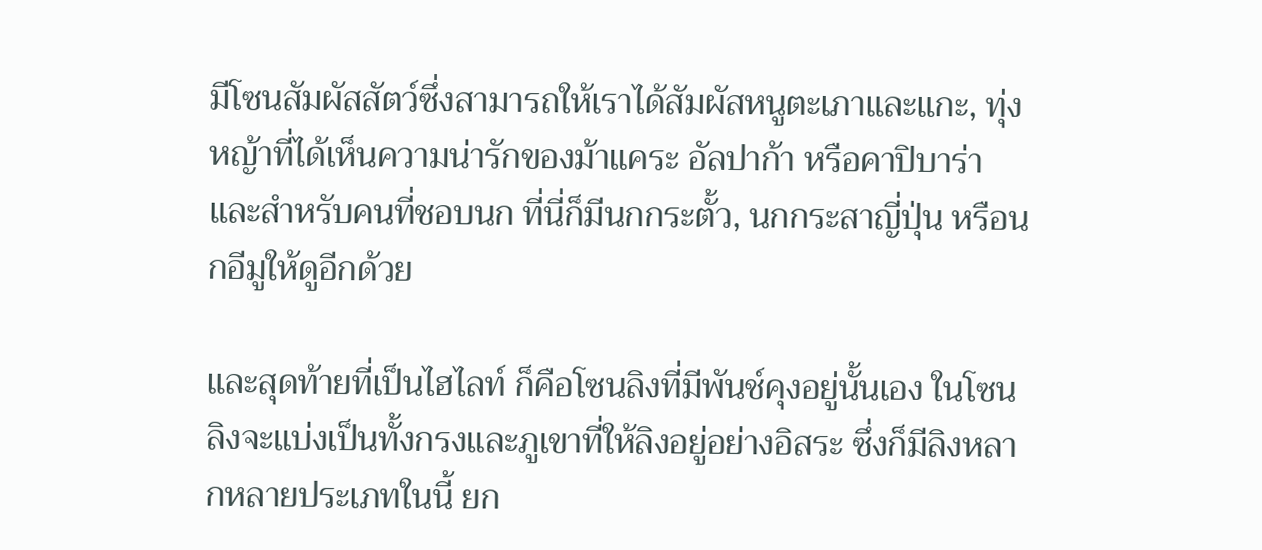มีโซนสัมผัสสัตว์ซึ่งสามารถให้เราได้สัมผัสหนูตะเภาและแกะ, ทุ่งหญ้าที่ได้เห็นความน่ารักของม้าแคระ อัลปาก้า หรือคาปิบาร่า และสำหรับคนที่ชอบนก ที่นี่ก็มีนกกระตั้ว, นกกระสาญี่ปุ่น หรือนกอีมูให้ดูอีกด้วย

และสุดท้ายที่เป็นไฮไลท์ ก็คือโซนลิงที่มีพันช์คุงอยู่นั้นเอง ในโซนลิงจะแบ่งเป็นทั้งกรงและภูเขาที่ให้ลิงอยู่อย่างอิสระ ซึ่งก็มีลิงหลากหลายประเภทในนี้ ยก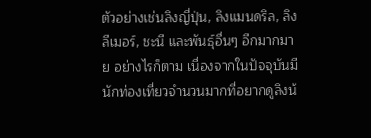ตัวอย่างเช่นลิงญี่ปุ่น, ลิงแมนดริล, ลิงลีเมอร์, ชะนี และพันธุ์อื่นๆ อีกมากมาย อย่างไรก็ตาม เนื่องจากในปัจจุบันมีนักท่องเที่ยวจำนวนมากที่อยากดูลิงน้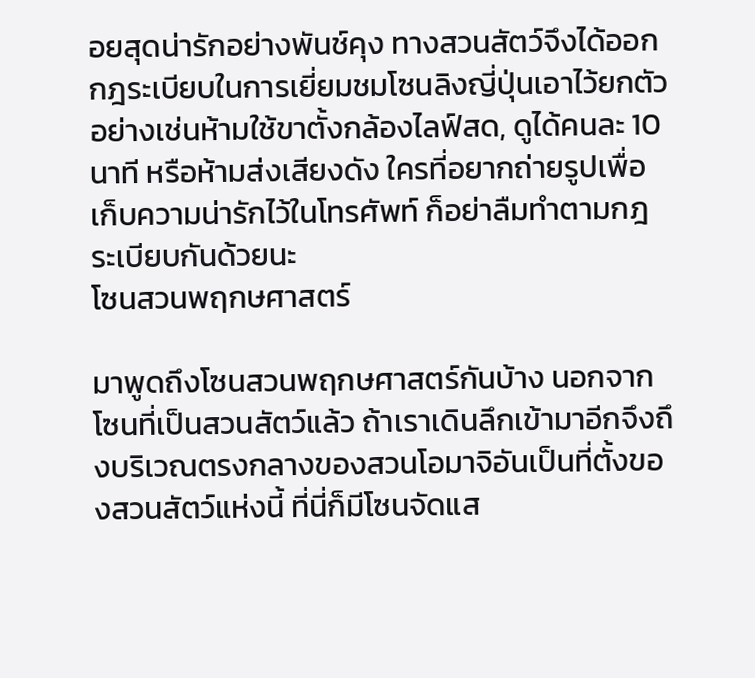อยสุดน่ารักอย่างพันช์คุง ทางสวนสัตว์จึงได้ออกกฎระเบียบในการเยี่ยมชมโซนลิงญี่ปุ่นเอาไว้ยกตัวอย่างเช่นห้ามใช้ขาตั้งกล้องไลฟ์สด, ดูได้คนละ 10 นาที หรือห้ามส่งเสียงดัง ใครที่อยากถ่ายรูปเพื่อเก็บความน่ารักไว้ในโทรศัพท์ ก็อย่าลืมทำตามกฎระเบียบกันด้วยนะ
โซนสวนพฤกษศาสตร์

มาพูดถึงโซนสวนพฤกษศาสตร์กันบ้าง นอกจากโซนที่เป็นสวนสัตว์แล้ว ถ้าเราเดินลึกเข้ามาอีกจึงถึงบริเวณตรงกลางของสวนโอมาจิอันเป็นที่ตั้งของสวนสัตว์แห่งนี้ ที่นี่ก็มีโซนจัดแส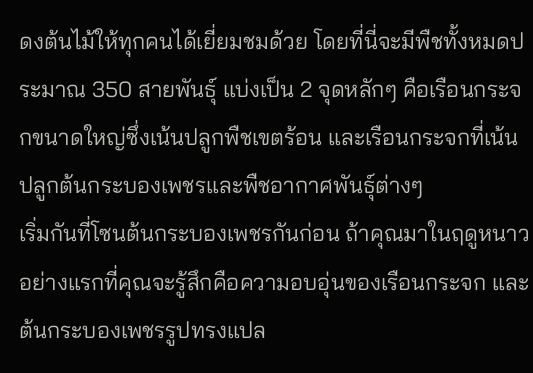ดงต้นไม้ให้ทุกคนได้เยี่ยมชมด้วย โดยที่นี่จะมีพืชทั้งหมดประมาณ 350 สายพันธุ์ แบ่งเป็น 2 จุดหลักๆ คือเรือนกระจกขนาดใหญ่ซึ่งเน้นปลูกพืชเขตร้อน และเรือนกระจกที่เน้นปลูกต้นกระบองเพชรและพืชอากาศพันธุ์ต่างๆ
เริ่มกันที่โซนต้นกระบองเพชรกันก่อน ถ้าคุณมาในฤดูหนาว อย่างแรกที่คุณจะรู้สึกคือความอบอุ่นของเรือนกระจก และต้นกระบองเพชรรูปทรงแปล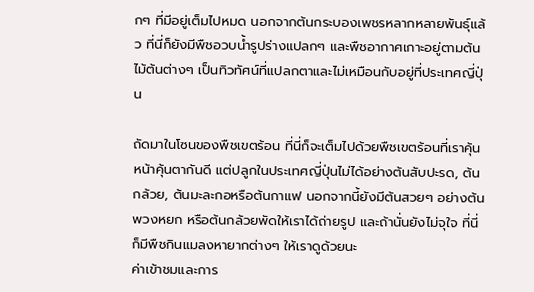กๆ ที่มีอยู่เต็มไปหมด นอกจากต้นกระบองเพชรหลากหลายพันธุ์แล้ว ที่นี่ก็ยังมีพืชอวบน้ำรูปร่างแปลกๆ และพืชอากาศเกาะอยู่ตามต้นไม้ต้นต่างๆ เป็นทิวทัศน์ที่แปลกตาและไม่เหมือนกับอยู่ที่ประเทศญี่ปุ่น

ถัดมาในโซนของพืชเขตร้อน ที่นี่ก็จะเต็มไปด้วยพืชเขตร้อนที่เราคุ้นหน้าคุ้นตากันดี แต่ปลูกในประเทศญี่ปุ่นไม่ได้อย่างต้นสับปะรด, ต้นกล้วย, ต้นมะละกอหรือต้นกาแฟ นอกจากนี้ยังมีต้นสวยๆ อย่างต้นพวงหยก หรือต้นกล้วยพัดให้เราได้ถ่ายรูป และถ้านั่นยังไม่จุใจ ที่นี่ก็มีพืชกินแมลงหายากต่างๆ ให้เราดูด้วยนะ
ค่าเข้าชมและการ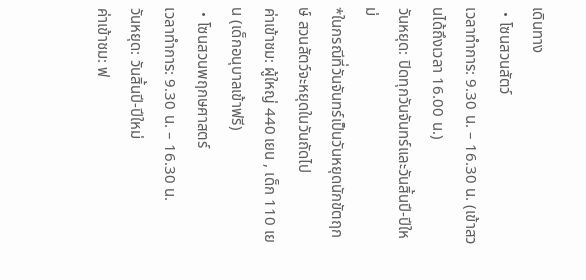เดินทาง
・โซนสวนสัตว์
เวลาทำการ: 9.30 น. – 16.30 น. (เข้าสวนได้ถึงเวลา 16.00 น.)
วันหยุด: ปิดทุกวันจันทร์และวันสิ้นปี-ปีใหม่
*ในกรณีที่วันจันทร์เป็นวันหยุดนักขัตฤกษ์ สวนสัตว์จะหยุดในวันถัดไป
ค่าเข้าชม: ผู้ใหญ่ 440 เยน , เด็ก 110 เยน (เด็กอนุบาลเข้าฟรี)
・โซนสวนพฤกษศาสตร์
เวลาทำการ: 9.30 น. – 16.30 น.
วันหยุด: วันสิ้นปี-ปีใหม่
ค่าเข้าชม: ฟ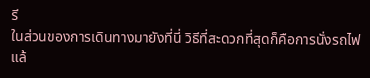รี
ในส่วนของการเดินทางมายังที่นี่ วิธีที่สะดวกที่สุดก็คือการนั่งรถไฟแล้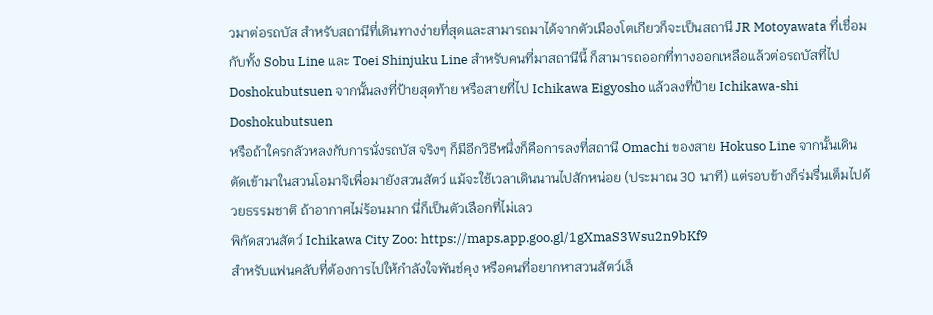วมาต่อรถบัส สำหรับสถานีที่เดินทางง่ายที่สุดและสามารถมาได้จากตัวเมืองโตเกียวก็จะเป็นสถานี JR Motoyawata ที่เชื่อมกับทั้ง Sobu Line และ Toei Shinjuku Line สำหรับคนที่มาสถานีนี้ ก็สามารถออกที่ทางออกเหลือแล้วต่อรถบัสที่ไป Doshokubutsuen จากนั้นลงที่ป้ายสุดท้าย หรือสายที่ไป Ichikawa Eigyosho แล้วลงที่ป้าย Ichikawa-shi Doshokubutsuen
หรือถ้าใครกลัวหลงกับการนั่งรถบัส จริงๆ ก็มีอีกวิธีหนึ่งก็คือการลงที่สถานี Omachi ของสาย Hokuso Line จากนั้นเดินตัดเข้ามาในสวนโอมาจิเพื่อมายังสวนสัตว์ แม้จะใช้เวลาเดินนานไปสักหน่อย (ประมาณ 30 นาที) แต่รอบข้างก็ร่มรื่นเต็มไปด้วยธรรมชาติ ถ้าอากาศไม่ร้อนมาก นี่ก็เป็นตัวเลือกที่ไม่เลว
พิกัดสวนสัตว์ Ichikawa City Zoo: https://maps.app.goo.gl/1gXmaS3Wsu2n9bKf9
สำหรับแฟนคลับที่ต้องการไปให้กำลังใจพันช์คุง หรือคนที่อยากหาสวนสัตว์เล็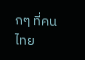กๆ ที่คนไทย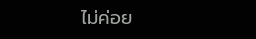ไม่ค่อย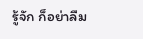รู้จัก ก็อย่าลืม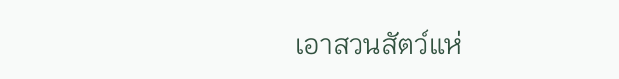เอาสวนสัตว์แห่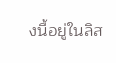งนี้อยู่ในลิส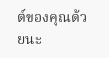ต์ของคุณด้วยนะ